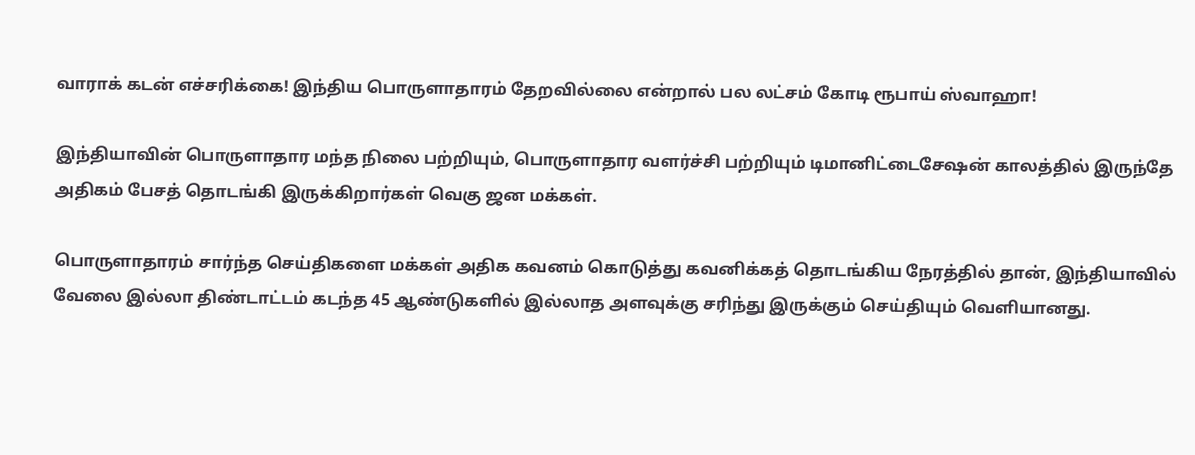வாராக் கடன் எச்சரிக்கை! இந்திய பொருளாதாரம் தேறவில்லை என்றால் பல லட்சம் கோடி ரூபாய் ஸ்வாஹா!

இந்தியாவின் பொருளாதார மந்த நிலை பற்றியும், பொருளாதார வளர்ச்சி பற்றியும் டிமானிட்டைசேஷன் காலத்தில் இருந்தே அதிகம் பேசத் தொடங்கி இருக்கிறார்கள் வெகு ஜன மக்கள்.

பொருளாதாரம் சார்ந்த செய்திகளை மக்கள் அதிக கவனம் கொடுத்து கவனிக்கத் தொடங்கிய நேரத்தில் தான், இந்தியாவில் வேலை இல்லா திண்டாட்டம் கடந்த 45 ஆண்டுகளில் இல்லாத அளவுக்கு சரிந்து இருக்கும் செய்தியும் வெளியானது.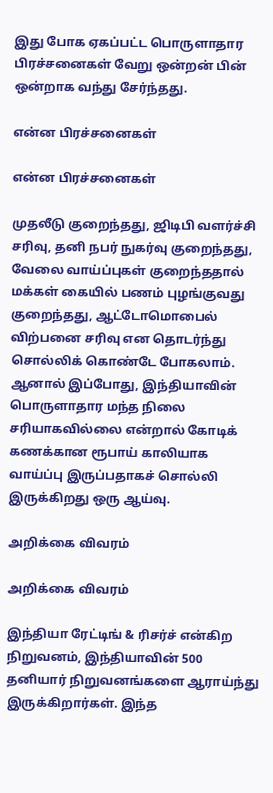இது போக ஏகப்பட்ட பொருளாதார பிரச்சனைகள் வேறு ஒன்றன் பின் ஒன்றாக வந்து சேர்ந்தது.

என்ன பிரச்சனைகள்

என்ன பிரச்சனைகள்

முதலீடு குறைந்தது, ஜிடிபி வளர்ச்சி சரிவு, தனி நபர் நுகர்வு குறைந்தது, வேலை வாய்ப்புகள் குறைந்ததால் மக்கள் கையில் பணம் புழங்குவது குறைந்தது, ஆட்டோமொபைல் விற்பனை சரிவு என தொடர்ந்து சொல்லிக் கொண்டே போகலாம். ஆனால் இப்போது, இந்தியாவின் பொருளாதார மந்த நிலை சரியாகவில்லை என்றால் கோடிக் கணக்கான ரூபாய் காலியாக வாய்ப்பு இருப்பதாகச் சொல்லி இருக்கிறது ஒரு ஆய்வு.

அறிக்கை விவரம்

அறிக்கை விவரம்

இந்தியா ரேட்டிங் & ரிசர்ச் என்கிற நிறுவனம், இந்தியாவின் 500 தனியார் நிறுவனங்களை ஆராய்ந்து இருக்கிறார்கள். இந்த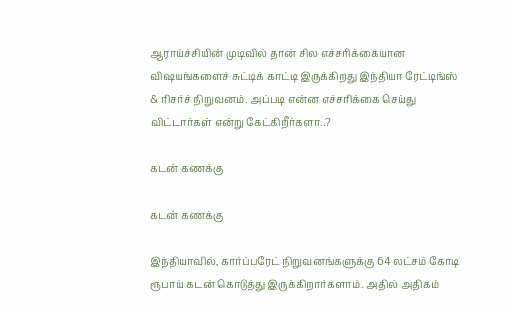ஆராய்ச்சியின் முடிவில் தான் சில எச்சரிக்கையான விஷயங்களைச் சுட்டிக் காட்டி இருக்கிறது இந்தியா ரேட்டிங்ஸ் & ரிசர்ச் நிறுவனம். அப்படி என்ன எச்சரிக்கை செய்து விட்டார்கள் என்று கேட்கிறீர்களா..?

கடன் கணக்கு

கடன் கணக்கு

இந்தியாவில், கார்ப்பரேட் நிறுவனங்களுக்கு 64 லட்சம் கோடி ரூபாய் கடன் கொடுத்து இருக்கிறார்களாம். அதில் அதிகம்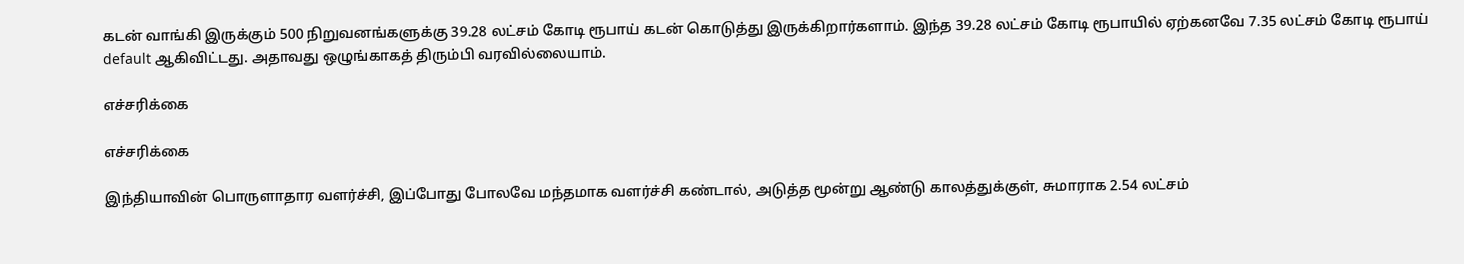கடன் வாங்கி இருக்கும் 500 நிறுவனங்களுக்கு 39.28 லட்சம் கோடி ரூபாய் கடன் கொடுத்து இருக்கிறார்களாம். இந்த 39.28 லட்சம் கோடி ரூபாயில் ஏற்கனவே 7.35 லட்சம் கோடி ரூபாய் default ஆகிவிட்டது. அதாவது ஒழுங்காகத் திரும்பி வரவில்லையாம்.

எச்சரிக்கை

எச்சரிக்கை

இந்தியாவின் பொருளாதார வளர்ச்சி, இப்போது போலவே மந்தமாக வளர்ச்சி கண்டால், அடுத்த மூன்று ஆண்டு காலத்துக்குள், சுமாராக 2.54 லட்சம்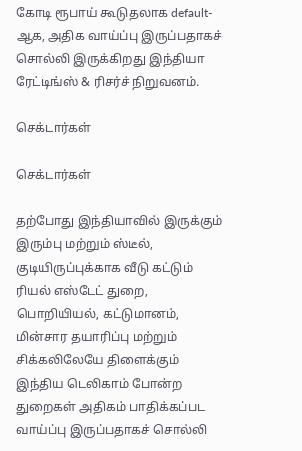கோடி ரூபாய் கூடுதலாக default-ஆக, அதிக வாய்ப்பு இருப்பதாகச் சொல்லி இருக்கிறது இந்தியா ரேட்டிங்ஸ் & ரிசர்ச் நிறுவனம்.

செக்டார்கள்

செக்டார்கள்

தற்போது இந்தியாவில் இருக்கும் இரும்பு மற்றும் ஸ்டீல், குடியிருப்புக்காக வீடு கட்டும் ரியல் எஸ்டேட் துறை, பொறியியல், கட்டுமானம், மின்சார தயாரிப்பு மற்றும் சிக்கலிலேயே திளைக்கும் இந்திய டெலிகாம் போன்ற துறைகள் அதிகம் பாதிக்கப்பட வாய்ப்பு இருப்பதாகச் சொல்லி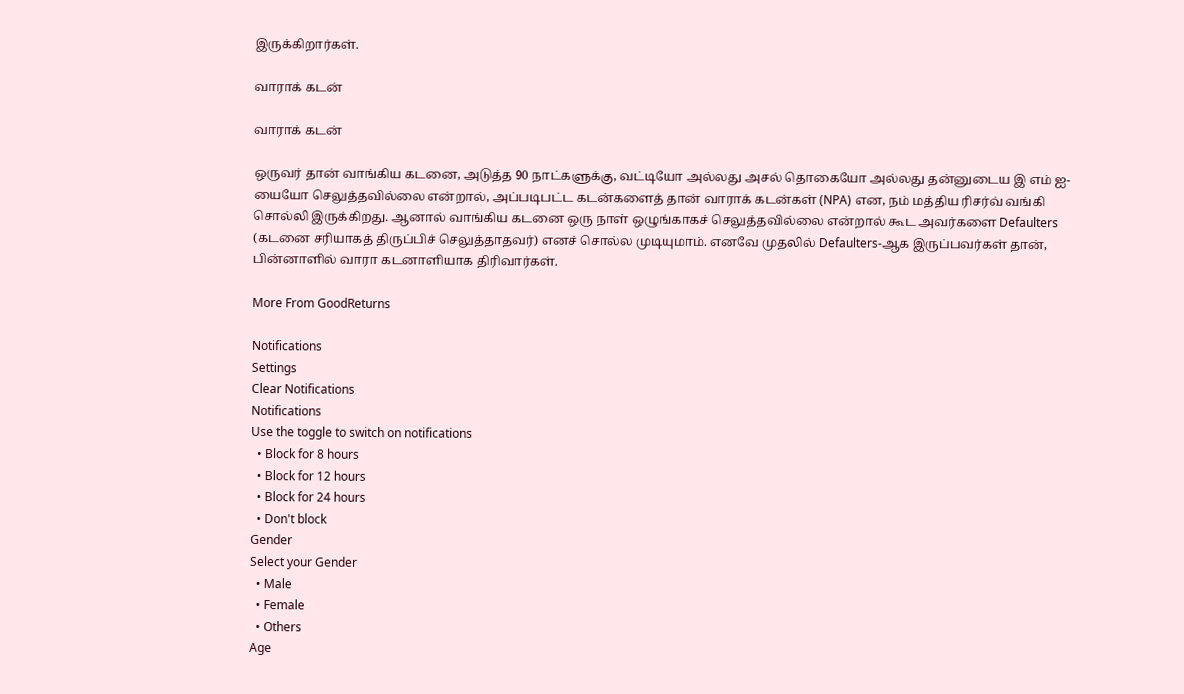இருக்கிறார்கள்.

வாராக் கடன்

வாராக் கடன்

ஒருவர் தான் வாங்கிய கடனை, அடுத்த 90 நாட்களுக்கு, வட்டியோ அல்லது அசல் தொகையோ அல்லது தன்னுடைய இ எம் ஐ-யையோ செலுத்தவில்லை என்றால், அப்படிபட்ட கடன்களைத் தான் வாராக் கடன்கள் (NPA) என, நம் மத்திய ரிசர்வ் வங்கி சொல்லி இருக்கிறது. ஆனால் வாங்கிய கடனை ஒரு நாள் ஒழுங்காகச் செலுத்தவில்லை என்றால் கூட அவர்களை Defaulters (கடனை சரியாகத் திருப்பிச் செலுத்தாதவர்) எனச் சொல்ல முடியுமாம். எனவே முதலில் Defaulters-ஆக இருப்பவர்கள் தான், பின்னாளில் வாரா கடனாளியாக திரிவார்கள்.

More From GoodReturns

Notifications
Settings
Clear Notifications
Notifications
Use the toggle to switch on notifications
  • Block for 8 hours
  • Block for 12 hours
  • Block for 24 hours
  • Don't block
Gender
Select your Gender
  • Male
  • Female
  • Others
Age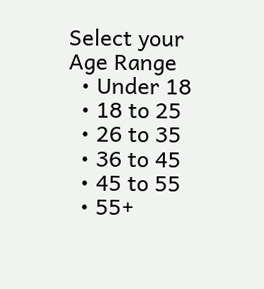Select your Age Range
  • Under 18
  • 18 to 25
  • 26 to 35
  • 36 to 45
  • 45 to 55
  • 55+